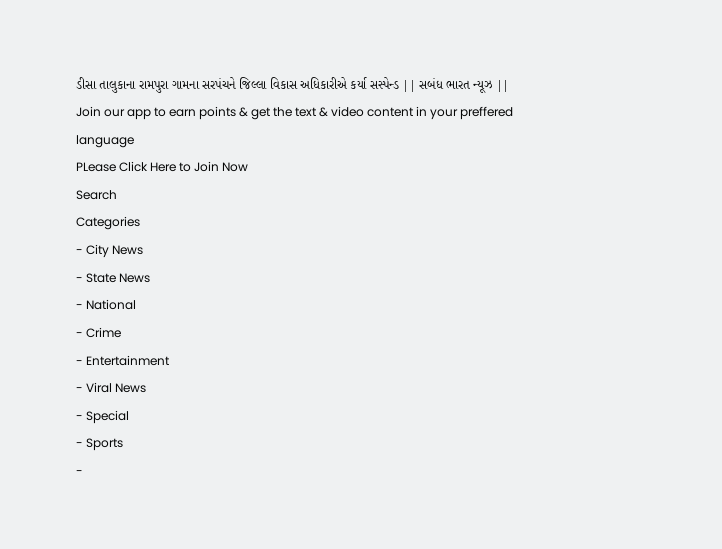ડીસા તાલુકાના રામપુરા ગામના સરપંચને જિલ્લા વિકાસ અધિકારીએ કર્યા સસ્પેન્ડ || સબંધ ભારત ન્યૂઝ ||
Join our app to earn points & get the text & video content in your preffered language
PLease Click Here to Join Now
Search
Categories
- City News
- State News
- National
- Crime
- Entertainment
- Viral News
- Special
- Sports
-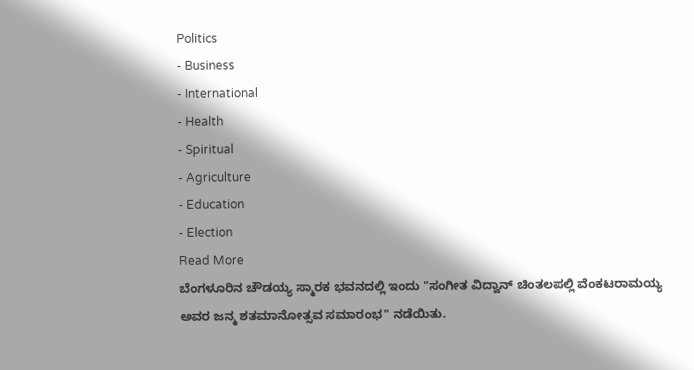Politics
- Business
- International
- Health
- Spiritual
- Agriculture
- Education
- Election
Read More
ಬೆಂಗಳೂರಿನ ಚೌಡಯ್ಯ ಸ್ಮಾರಕ ಭವನದಲ್ಲಿ ಇಂದು "ಸಂಗೀತ ವಿದ್ವಾನ್ ಚಿಂತಲಪಲ್ಲಿ ವೆಂಕಟರಾಮಯ್ಯ ಅವರ ಜನ್ಮ ಶತಮಾನೋತ್ಸವ ಸಮಾರಂಭ" ನಡೆಯಿತು.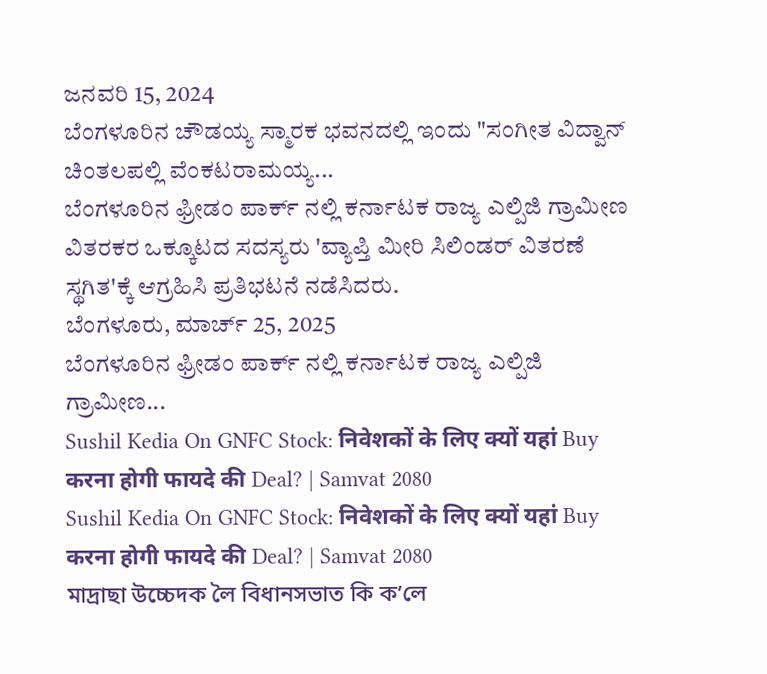ಜನವರಿ 15, 2024
ಬೆಂಗಳೂರಿನ ಚೌಡಯ್ಯ ಸ್ಮಾರಕ ಭವನದಲ್ಲಿ ಇಂದು "ಸಂಗೀತ ವಿದ್ವಾನ್ ಚಿಂತಲಪಲ್ಲಿ ವೆಂಕಟರಾಮಯ್ಯ...
ಬೆಂಗಳೂರಿನ ಫ್ರೀಡಂ ಪಾರ್ಕ್ ನಲ್ಲಿ ಕರ್ನಾಟಕ ರಾಜ್ಯ ಎಲ್ಪಿಜಿ ಗ್ರಾಮೀಣ ವಿತರಕರ ಒಕ್ಕೂಟದ ಸದಸ್ಯರು 'ವ್ಯಾಪ್ತಿ ಮೀರಿ ಸಿಲಿಂಡರ್ ವಿತರಣೆ ಸ್ಥಗಿತ'ಕ್ಕೆ ಆಗ್ರಹಿಸಿ ಪ್ರತಿಭಟನೆ ನಡೆಸಿದರು.
ಬೆಂಗಳೂರು, ಮಾರ್ಚ್ 25, 2025
ಬೆಂಗಳೂರಿನ ಫ್ರೀಡಂ ಪಾರ್ಕ್ ನಲ್ಲಿ ಕರ್ನಾಟಕ ರಾಜ್ಯ ಎಲ್ಪಿಜಿ ಗ್ರಾಮೀಣ...
Sushil Kedia On GNFC Stock: निवेशकों के लिए क्यों यहां Buy करना होगी फायदे की Deal? | Samvat 2080
Sushil Kedia On GNFC Stock: निवेशकों के लिए क्यों यहां Buy करना होगी फायदे की Deal? | Samvat 2080
মাদ্ৰাছা উচ্চেদক লৈ বিধানসভাত কি ক’লে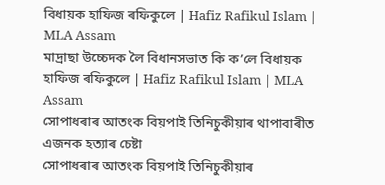বিধায়ক হাফিজ ৰফিকুলে | Hafiz Rafikul Islam | MLA Assam
মাদ্ৰাছা উচ্চেদক লৈ বিধানসভাত কি ক’লে বিধায়ক হাফিজ ৰফিকুলে | Hafiz Rafikul Islam | MLA Assam
সোপাধৰাৰ আতংক বিয়পাই তিনিচুকীয়াৰ থাপাবাৰীত এজনক হত্যাৰ চেষ্টা
সোপাধৰাৰ আতংক বিয়পাই তিনিচুকীয়াৰ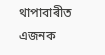থাপাবাৰীত এজনক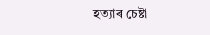হত্যাৰ চেষ্টা